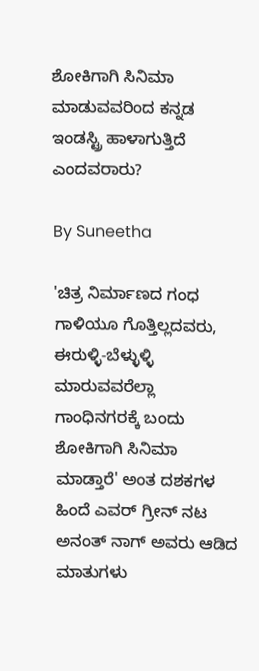ಶೋಕಿಗಾಗಿ ಸಿನಿಮಾ ಮಾಡುವವರಿಂದ ಕನ್ನಡ ಇಂಡಸ್ಟ್ರಿ ಹಾಳಾಗುತ್ತಿದೆ ಎಂದವರಾರು?

By Suneetha

'ಚಿತ್ರ ನಿರ್ಮಾಣದ ಗಂಧ ಗಾಳಿಯೂ ಗೊತ್ತಿಲ್ಲದವರು, ಈರುಳ್ಳಿ-ಬೆಳ್ಳುಳ್ಳಿ ಮಾರುವವರೆಲ್ಲಾ ಗಾಂಧಿನಗರಕ್ಕೆ ಬಂದು ಶೋಕಿಗಾಗಿ ಸಿನಿಮಾ ಮಾಡ್ತಾರೆ' ಅಂತ ದಶಕಗಳ ಹಿಂದೆ ಎವರ್ ಗ್ರೀನ್ ನಟ ಅನಂತ್ ನಾಗ್ ಅವರು ಆಡಿದ ಮಾತುಗಳು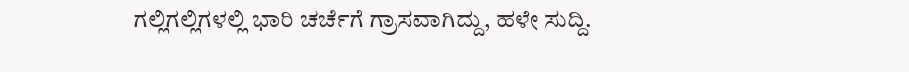ಗಲ್ಲಿಗಲ್ಲಿಗಳಲ್ಲಿ ಭಾರಿ ಚರ್ಚೆಗೆ ಗ್ರಾಸವಾಗಿದ್ದು, ಹಳೇ ಸುದ್ದಿ.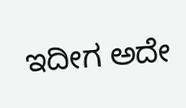ಇದೀಗ ಅದೇ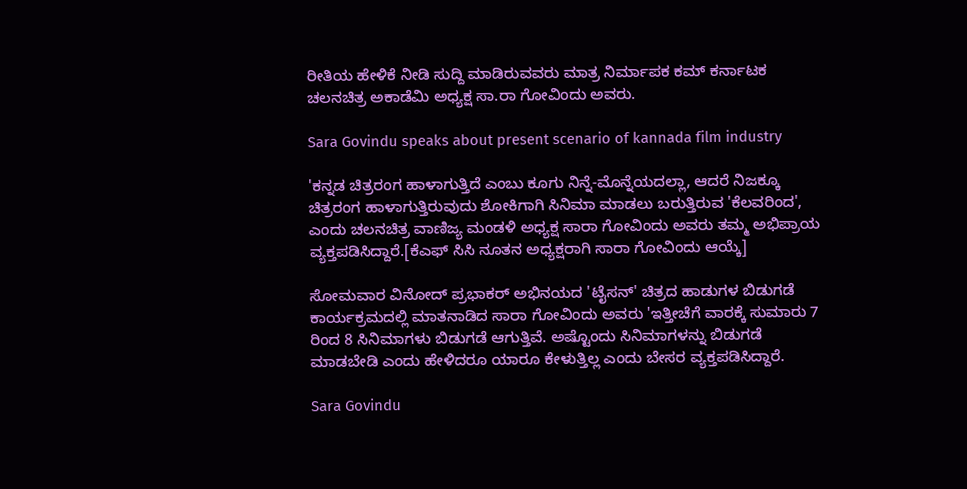ರೀತಿಯ ಹೇಳಿಕೆ ನೀಡಿ ಸುದ್ದಿ ಮಾಡಿರುವವರು ಮಾತ್ರ ನಿರ್ಮಾಪಕ ಕಮ್ ಕರ್ನಾಟಕ ಚಲನಚಿತ್ರ ಅಕಾಡೆಮಿ ಅಧ್ಯಕ್ಷ ಸಾ.ರಾ ಗೋವಿಂದು ಅವರು.

Sara Govindu speaks about present scenario of kannada film industry

'ಕನ್ನಡ ಚಿತ್ರರಂಗ ಹಾಳಾಗುತ್ತಿದೆ ಎಂಬು ಕೂಗು ನಿನ್ನೆ-ಮೊನ್ನೆಯದಲ್ಲಾ, ಆದರೆ ನಿಜಕ್ಕೂ ಚಿತ್ರರಂಗ ಹಾಳಾಗುತ್ತಿರುವುದು ಶೋಕಿಗಾಗಿ ಸಿನಿಮಾ ಮಾಡಲು ಬರುತ್ತಿರುವ 'ಕೆಲವರಿಂದ', ಎಂದು ಚಲನಚಿತ್ರ ವಾಣಿಜ್ಯ ಮಂಡಳಿ ಅಧ್ಯಕ್ಷ ಸಾರಾ ಗೋವಿಂದು ಅವರು ತಮ್ಮ ಅಭಿಪ್ರಾಯ ವ್ಯಕ್ತಪಡಿಸಿದ್ದಾರೆ.[ಕೆಎಫ್ ಸಿಸಿ ನೂತನ ಅಧ್ಯಕ್ಷರಾಗಿ ಸಾರಾ ಗೋವಿಂದು ಆಯ್ಕೆ]

ಸೋಮವಾರ ವಿನೋದ್ ಪ್ರಭಾಕರ್ ಅಭಿನಯದ 'ಟೈಸನ್' ಚಿತ್ರದ ಹಾಡುಗಳ ಬಿಡುಗಡೆ ಕಾರ್ಯಕ್ರಮದಲ್ಲಿ ಮಾತನಾಡಿದ ಸಾರಾ ಗೋವಿಂದು ಅವರು 'ಇತ್ತೀಚೆಗೆ ವಾರಕ್ಕೆ ಸುಮಾರು 7 ರಿಂದ 8 ಸಿನಿಮಾಗಳು ಬಿಡುಗಡೆ ಆಗುತ್ತಿವೆ. ಅಷ್ಟೊಂದು ಸಿನಿಮಾಗಳನ್ನು ಬಿಡುಗಡೆ ಮಾಡಬೇಡಿ ಎಂದು ಹೇಳಿದರೂ ಯಾರೂ ಕೇಳುತ್ತಿಲ್ಲ ಎಂದು ಬೇಸರ ವ್ಯಕ್ತಪಡಿಸಿದ್ದಾರೆ.

Sara Govindu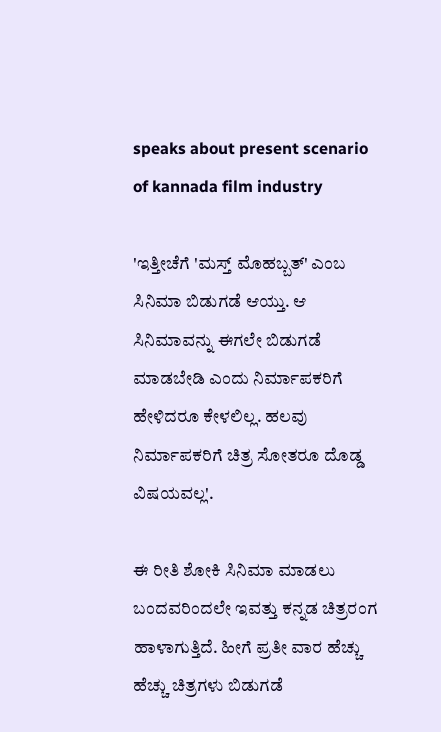speaks about present scenario of kannada film industry

'ಇತ್ತೀಚೆಗೆ 'ಮಸ್ತ್ ಮೊಹಬ್ಬತ್' ಎಂಬ ಸಿನಿಮಾ ಬಿಡುಗಡೆ ಆಯ್ತು. ಆ ಸಿನಿಮಾವನ್ನು ಈಗಲೇ ಬಿಡುಗಡೆ ಮಾಡಬೇಡಿ ಎಂದು ನಿರ್ಮಾಪಕರಿಗೆ ಹೇಳಿದರೂ ಕೇಳಲಿಲ್ಲ. ಹಲವು ನಿರ್ಮಾಪಕರಿಗೆ ಚಿತ್ರ ಸೋತರೂ ದೊಡ್ಡ ವಿಷಯವಲ್ಲ'.

ಈ ರೀತಿ ಶೋಕಿ ಸಿನಿಮಾ ಮಾಡಲು ಬಂದವರಿಂದಲೇ ಇವತ್ತು ಕನ್ನಡ ಚಿತ್ರರಂಗ ಹಾಳಾಗುತ್ತಿದೆ. ಹೀಗೆ ಪ್ರತೀ ವಾರ ಹೆಚ್ಚು ಹೆಚ್ಚು ಚಿತ್ರಗಳು ಬಿಡುಗಡೆ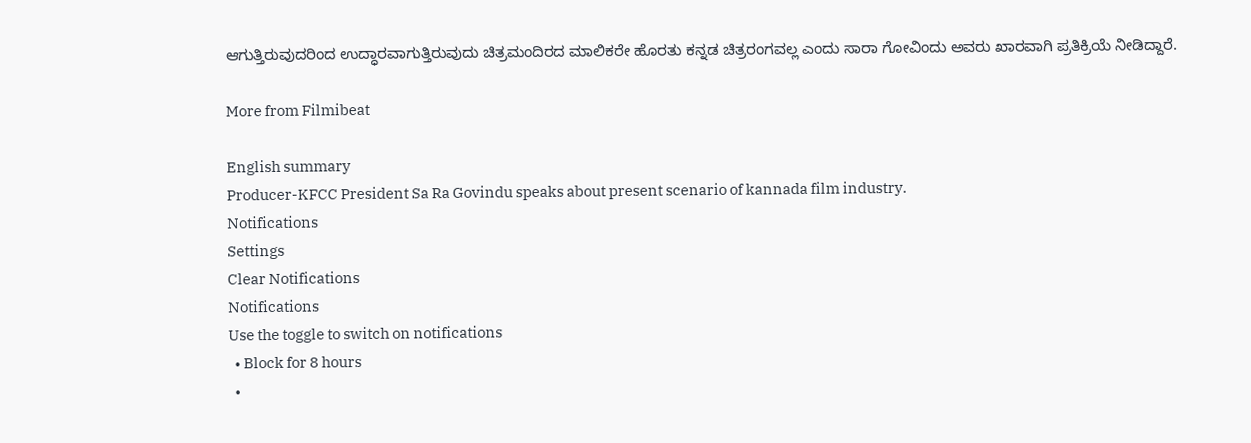ಆಗುತ್ತಿರುವುದರಿಂದ ಉದ್ಧಾರವಾಗುತ್ತಿರುವುದು ಚಿತ್ರಮಂದಿರದ ಮಾಲಿಕರೇ ಹೊರತು ಕನ್ನಡ ಚಿತ್ರರಂಗವಲ್ಲ ಎಂದು ಸಾರಾ ಗೋವಿಂದು ಅವರು ಖಾರವಾಗಿ ಪ್ರತಿಕ್ರಿಯೆ ನೀಡಿದ್ದಾರೆ.

More from Filmibeat

English summary
Producer-KFCC President Sa Ra Govindu speaks about present scenario of kannada film industry.
Notifications
Settings
Clear Notifications
Notifications
Use the toggle to switch on notifications
  • Block for 8 hours
  •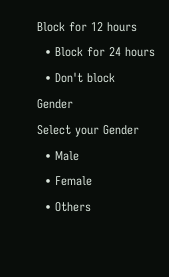Block for 12 hours
  • Block for 24 hours
  • Don't block
Gender
Select your Gender
  • Male
  • Female
  • Others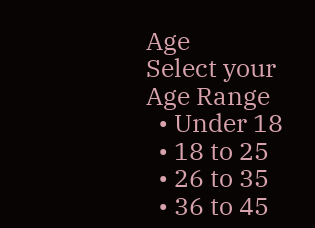Age
Select your Age Range
  • Under 18
  • 18 to 25
  • 26 to 35
  • 36 to 45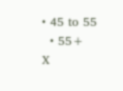• 45 to 55
  • 55+
X